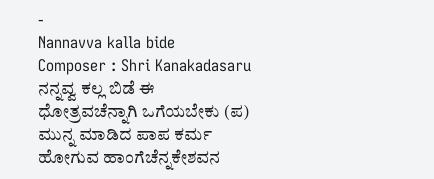-
Nannavva kalla bide
Composer : Shri Kanakadasaru ನನ್ನವ್ವ ಕಲ್ಲ ಬಿಡೆ ಈ ಧೋತ್ರವಚೆನ್ನಾಗಿ ಒಗೆಯಬೇಕು (ಪ) ಮುನ್ನ ಮಾಡಿದ ಪಾಪ ಕರ್ಮ ಹೋಗುವ ಹಾಂಗೆಚೆನ್ನಕೇಶವನ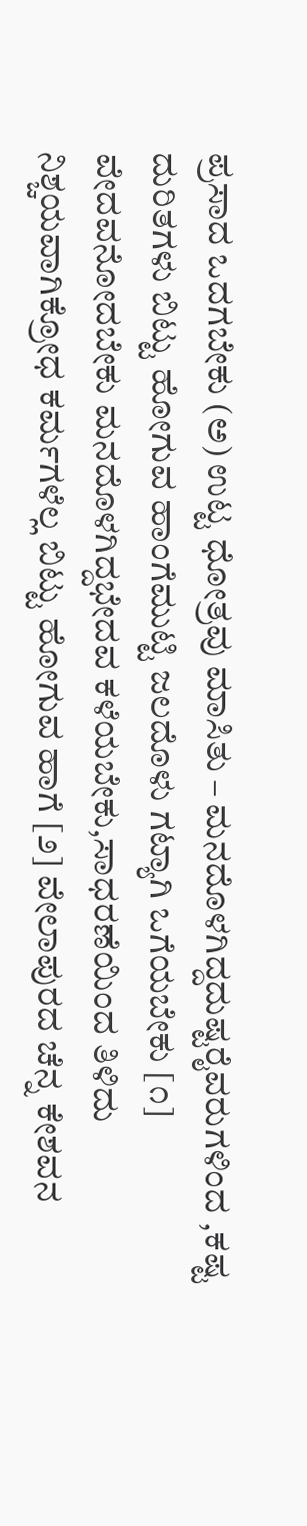ಪ್ರಸಾದ ಒದಗಬೇಕು (ಅ) ಉಟ್ಟ ಧೋತ್ರವು ಮಾಸಿತು – ಮನದೊಳಗಿದ್ದದುಷ್ಟರೈವರುಗಳಿಂದ ,ಕಷ್ಟ ದುರಿತಗಳು ಬಿಟ್ಟು ಹೋಗುವ ಹಾಂಗೆಮುಟ್ಟಿ ಜಲದೊಳು ಗಟ್ಯಾಗಿ ಒಗೆಯಬೇಕು [೧] ವೇದವನೋದಬೇಕು ಮನದೊಳಗಿದ್ದಭೇದವ ಕಳೆಯಬೇಕು,ಸಾಧರಣೆಯಿಂದ ತಿಳಿದು ನಿಶ್ಚಯವಾಗಿಕ್ರೋಧ ಕರ್ಮಗಳೆಲ್ಲ ಬಿಟ್ಟು ಹೋಗುವ ಹಾಗೆ [೨] ವೇಲಾಪುರದ ಚೆನ್ನ ಕೇಶವನ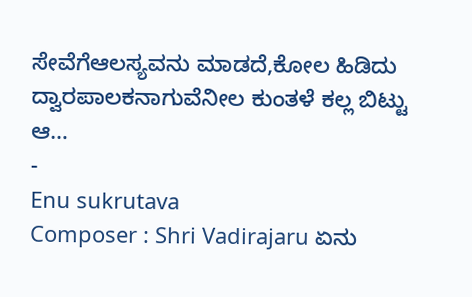ಸೇವೆಗೆಆಲಸ್ಯವನು ಮಾಡದೆ,ಕೋಲ ಹಿಡಿದು ದ್ವಾರಪಾಲಕನಾಗುವೆನೀಲ ಕುಂತಳೆ ಕಲ್ಲ ಬಿಟ್ಟು ಆ…
-
Enu sukrutava
Composer : Shri Vadirajaru ಏನು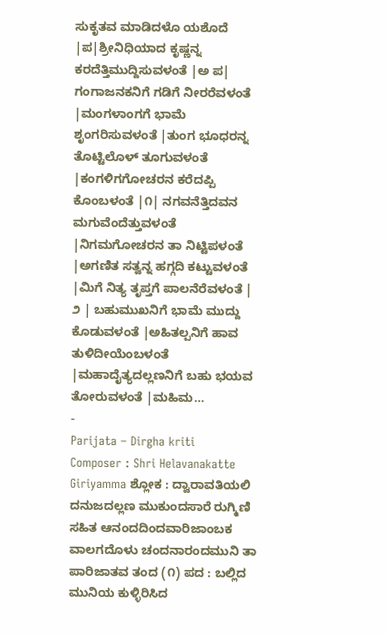ಸುಕೃತವ ಮಾಡಿದಳೊ ಯಶೊದೆ |ಪ|ಶ್ರೀನಿಧಿಯಾದ ಕೃಷ್ಣನ್ನ ಕರದೆತ್ತಿಮುದ್ದಿಸುವಳಂತೆ |ಅ ಪ| ಗಂಗಾಜನಕನಿಗೆ ಗಡಿಗೆ ನೀರರೆವಳಂತೆ |ಮಂಗಳಾಂಗಗೆ ಭಾಮೆ ಶೃಂಗರಿಸುವಳಂತೆ |ತುಂಗ ಭೂಧರನ್ನ ತೊಟ್ಟಿಲೊಳ್ ತೂಗುವಳಂತೆ |ಕಂಗಳಿಗಗೋಚರನ ಕರೆದಪ್ಪಿ ಕೊಂಬಳಂತೆ |೧| ನಗವನೆತ್ತಿದವನ ಮಗುವೆಂದೆತ್ತುವಳಂತೆ |ನಿಗಮಗೋಚರನ ತಾ ನಿಟ್ಟಿಪಳಂತೆ |ಅಗಣಿತ ಸತ್ವನ್ನ ಹಗ್ಗದಿ ಕಟ್ಟುವಳಂತೆ |ಮಿಗೆ ನಿತ್ಯ ತೃಪ್ತಗೆ ಪಾಲನೆರೆವಳಂತೆ | ೨ | ಬಹುಮುಖನಿಗೆ ಭಾಮೆ ಮುದ್ದು ಕೊಡುವಳಂತೆ |ಅಹಿತಲ್ಪನಿಗೆ ಹಾವ ತುಳಿದೀಯೆಂಬಳಂತೆ |ಮಹಾದೈತ್ಯದಲ್ಲಣನಿಗೆ ಬಹು ಭಯವ ತೋರುವಳಂತೆ |ಮಹಿಮ…
-
Parijata – Dirgha kriti
Composer : Shri Helavanakatte Giriyamma ಶ್ಲೋಕ : ದ್ವಾರಾವತಿಯಲಿ ದನುಜದಲ್ಲಣ ಮುಕುಂದಸಾರೆ ರುಗ್ಮಿಣಿ ಸಹಿತ ಆನಂದದಿಂದವಾರಿಜಾಂಬಕ ವಾಲಗದೊಳು ಚಂದನಾರಂದಮುನಿ ತಾ ಪಾರಿಜಾತವ ತಂದ (೧) ಪದ : ಬಲ್ಲಿದ ಮುನಿಯ ಕುಳ್ಳಿರಿಸಿದ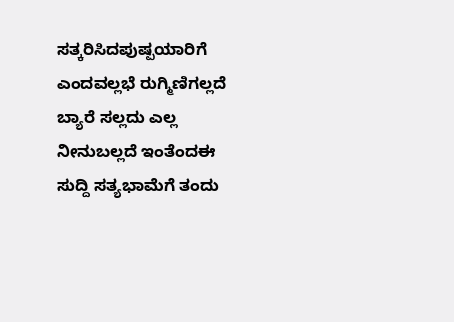ಸತ್ಕರಿಸಿದಪುಷ್ಪಯಾರಿಗೆ ಎಂದವಲ್ಲಭೆ ರುಗ್ಮಿಣಿಗಲ್ಲದೆ ಬ್ಯಾರೆ ಸಲ್ಲದು ಎಲ್ಲ ನೀನುಬಲ್ಲದೆ ಇಂತೆಂದಈ ಸುದ್ದಿ ಸತ್ಯಭಾಮೆಗೆ ತಂದು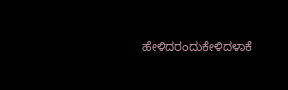ಹೇಳಿದರಂದುಕೇಳಿದಳಾಕೆ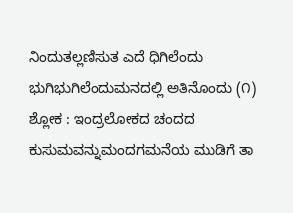ನಿಂದುತಲ್ಲಣಿಸುತ ಎದೆ ಧಿಗಿಲೆಂದು ಭುಗಿಭುಗಿಲೆಂದುಮನದಲ್ಲಿ ಅತಿನೊಂದು (೧) ಶ್ಲೋಕ : ಇಂದ್ರಲೋಕದ ಚಂದದ ಕುಸುಮವನ್ನುಮಂದಗಮನೆಯ ಮುಡಿಗೆ ತಾ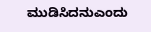ಮುಡಿಸಿದನುಎಂದು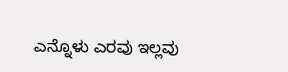ಎನ್ನೊಳು ಎರವು ಇಲ್ಲವು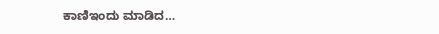ಕಾಣಿಇಂದು ಮಾಡಿದ…